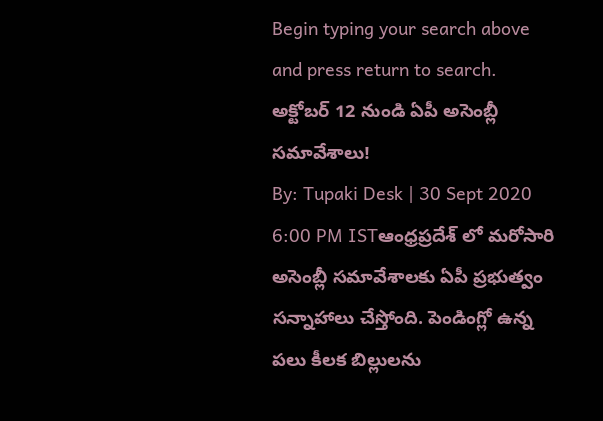Begin typing your search above and press return to search.
అక్టోబర్ 12 నుండి ఏపీ అసెంబ్లీ సమావేశాలు!
By: Tupaki Desk | 30 Sept 2020 6:00 PM ISTఆంధ్రప్రదేశ్ లో మరోసారి అసెంబ్లీ సమావేశాలకు ఏపీ ప్రభుత్వం సన్నాహాలు చేస్తోంది. పెండింగ్లో ఉన్న పలు కీలక బిల్లులను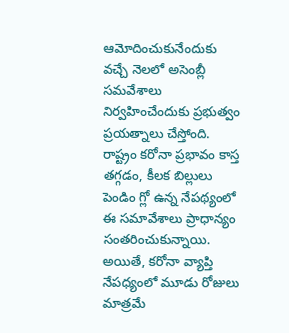ఆమోదించుకునేందుకు వచ్చే నెలలో అసెంబ్లీ సమవేశాలు నిర్వహించేందుకు ప్రభుత్వం ప్రయత్నాలు చేస్తోంది. రాష్ట్రం కరోనా ప్రభావం కాస్త తగ్గడం, కీలక బిల్లులు పెండిం గ్లో ఉన్న నేపథ్యంలో ఈ సమావేశాలు ప్రాధాన్యం సంతరించుకున్నాయి. అయితే, కరోనా వ్యాప్తి నేపధ్యంలో మూడు రోజులు మాత్రమే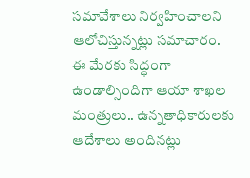సమావేశాలు నిర్వహించాలని ఆలోచిస్తున్నట్లు సమాచారం.
ఈ మేరకు సిద్ధంగా ఉండాల్సిందిగా ఆయా శాఖల మంత్రులు.. ఉన్నతాధికారులకు ఆదేశాలు అందినట్లు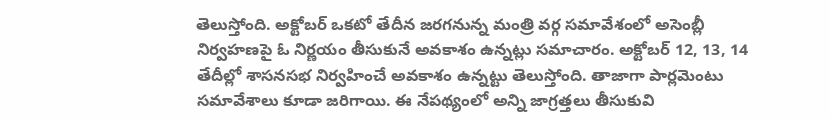తెలుస్తోంది. అక్టోబర్ ఒకటో తేదీన జరగనున్న మంత్రి వర్గ సమావేశంలో అసెంబ్లీ నిర్వహణపై ఓ నిర్ణయం తీసుకునే అవకాశం ఉన్నట్లు సమాచారం. అక్టోబర్ 12, 13, 14 తేదీల్లో శాసనసభ నిర్వహించే అవకాశం ఉన్నట్టు తెలుస్తోంది. తాజాగా పార్లమెంటు సమావేశాలు కూడా జరిగాయి. ఈ నేపథ్యంలో అన్ని జాగ్రత్తలు తీసుకువి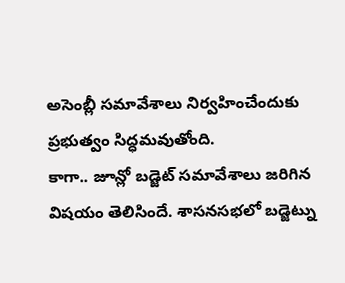అసెంబ్లీ సమావేశాలు నిర్వహించేందుకు ప్రభుత్వం సిద్ధమవుతోంది.
కాగా.. జూన్లో బడ్జెట్ సమావేశాలు జరిగిన విషయం తెలిసిందే. శాసనసభలో బడ్జెట్ను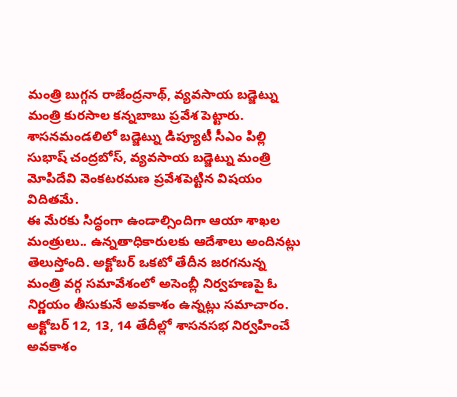మంత్రి బుగ్గన రాజేంద్రనాథ్, వ్యవసాయ బడ్జెట్ను మంత్రి కురసాల కన్నబాబు ప్రవేశ పెట్టారు. శాసనమండలిలో బడ్జెట్ను డిప్యూటీ సీఎం పిల్లి సుభాష్ చంద్రబోస్, వ్యవసాయ బడ్జెట్ను మంత్రి మోపిదేవి వెంకటరమణ ప్రవేశపెట్టిన విషయం విదితమే.
ఈ మేరకు సిద్ధంగా ఉండాల్సిందిగా ఆయా శాఖల మంత్రులు.. ఉన్నతాధికారులకు ఆదేశాలు అందినట్లు తెలుస్తోంది. అక్టోబర్ ఒకటో తేదీన జరగనున్న మంత్రి వర్గ సమావేశంలో అసెంబ్లీ నిర్వహణపై ఓ నిర్ణయం తీసుకునే అవకాశం ఉన్నట్లు సమాచారం. అక్టోబర్ 12, 13, 14 తేదీల్లో శాసనసభ నిర్వహించే అవకాశం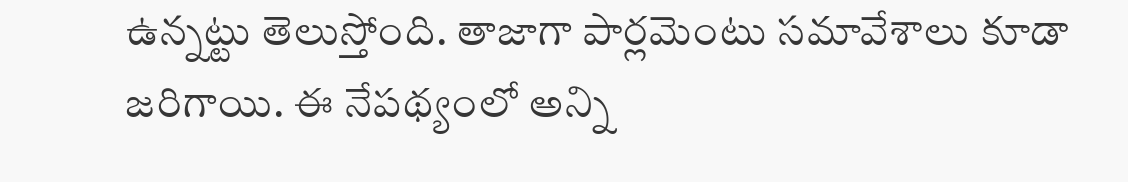ఉన్నట్టు తెలుస్తోంది. తాజాగా పార్లమెంటు సమావేశాలు కూడా జరిగాయి. ఈ నేపథ్యంలో అన్ని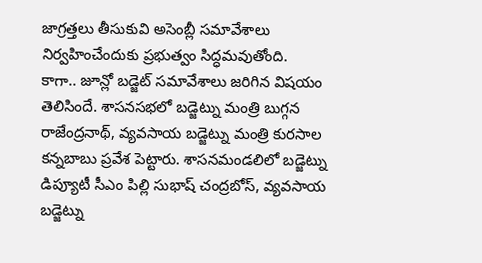జాగ్రత్తలు తీసుకువి అసెంబ్లీ సమావేశాలు నిర్వహించేందుకు ప్రభుత్వం సిద్ధమవుతోంది.
కాగా.. జూన్లో బడ్జెట్ సమావేశాలు జరిగిన విషయం తెలిసిందే. శాసనసభలో బడ్జెట్ను మంత్రి బుగ్గన రాజేంద్రనాథ్, వ్యవసాయ బడ్జెట్ను మంత్రి కురసాల కన్నబాబు ప్రవేశ పెట్టారు. శాసనమండలిలో బడ్జెట్ను డిప్యూటీ సీఎం పిల్లి సుభాష్ చంద్రబోస్, వ్యవసాయ బడ్జెట్ను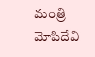మంత్రి మోపిదేవి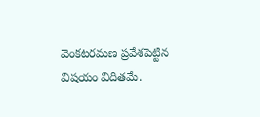వెంకటరమణ ప్రవేశపెట్టిన విషయం విదితమే.